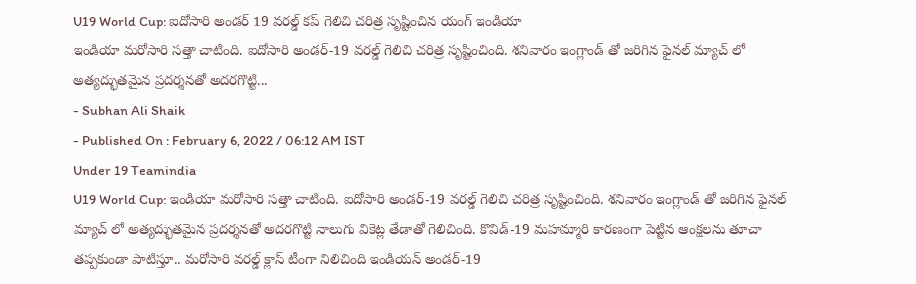U19 World Cup: ఐదోసారి అండర్ 19 వరల్డ్ కప్ గెలిచి చరిత్ర సృష్టించిన యంగ్ ఇండియా
ఇండియా మరోసారి సత్తా చాటింది. ఐదోసారి అండర్-19 వరల్డ్ గెలిచి చరిత్ర సృష్టించింది. శనివారం ఇంగ్లాండ్ తో జరిగిన ఫైనల్ మ్యాచ్ లో అత్యద్భుతమైన ప్రదర్శనతో అదరగొట్టి...
- Subhan Ali Shaik
- Published On : February 6, 2022 / 06:12 AM IST
Under 19 Teamindia
U19 World Cup: ఇండియా మరోసారి సత్తా చాటింది. ఐదోసారి అండర్-19 వరల్డ్ గెలిచి చరిత్ర సృష్టించింది. శనివారం ఇంగ్లాండ్ తో జరిగిన ఫైనల్ మ్యాచ్ లో అత్యద్భుతమైన ప్రదర్శనతో అదరగొట్టి నాలుగు వికెట్ల తేడాతో గెలిచింది. కొవిడ్-19 మహమ్మారి కారణంగా పెట్టిన ఆంక్షలను తూచా తప్పకుండా పాటిస్తూ.. మరోసారి వరల్డ్ క్లాస్ టీంగా నిలిచింది ఇండియన్ అండర్-19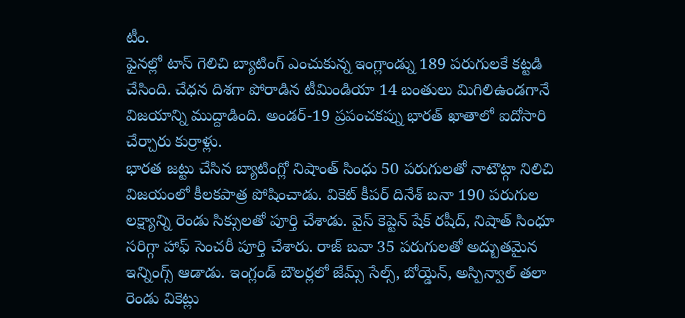టీం.
ఫైనల్లో టాస్ గెలిచి బ్యాటింగ్ ఎంచుకున్న ఇంగ్లాండ్ను 189 పరుగులకే కట్టడి చేసింది. చేధన దిశగా పోరాడిన టీమిండియా 14 బంతులు మిగిలిఉండగానే విజయాన్ని ముద్దాడింది. అండర్-19 ప్రపంచకప్ను భారత్ ఖాతాలో ఐదోసారి చేర్చారు కుర్రాళ్లు.
భారత జట్టు చేసిన బ్యాటింగ్లో నిషాంత్ సింధు 50 పరుగులతో నాటౌట్గా నిలిచి విజయంలో కీలకపాత్ర పోషించాడు. వికెట్ కీపర్ దినేశ్ బనా 190 పరుగుల లక్ష్యాన్ని రెండు సిక్సులతో పూర్తి చేశాడు. వైస్ కెప్టెన్ షేక్ రషీద్, నిషాత్ సింధూ సరిగ్గా హాఫ్ సెంచరీ పూర్తి చేశారు. రాజ్ బవా 35 పరుగులతో అద్బుతమైన ఇన్నింగ్స్ ఆడాడు. ఇంగ్లండ్ బౌలర్లలో జేమ్స్ సేల్స్, బోయ్డెన్, అస్పిన్వాల్ తలా రెండు వికెట్లు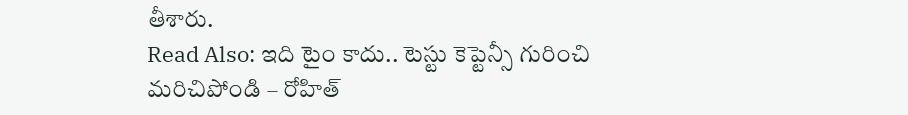తీశారు.
Read Also: ఇది టైం కాదు.. టెస్టు కెప్టెన్సీ గురించి మరిచిపోండి – రోహిత్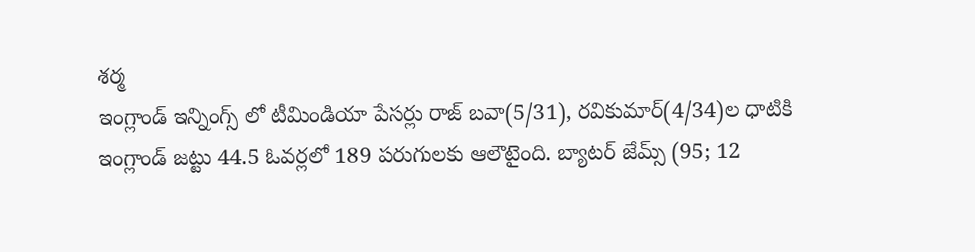శర్మ
ఇంగ్లాండ్ ఇన్నింగ్స్ లో టీమిండియా పేసర్లు రాజ్ బవా(5/31), రవికుమార్(4/34)ల ధాటికి ఇంగ్లాండ్ జట్టు 44.5 ఓవర్లలో 189 పరుగులకు ఆలౌటైంది. బ్యాటర్ జేమ్స్ (95; 12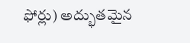ఫోర్లు) అద్భుతమైన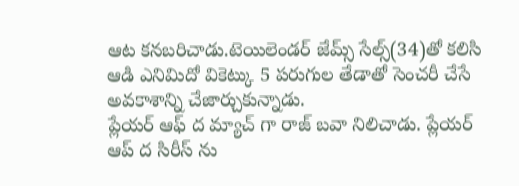ఆట కనబరిచాడు.టెయిలెండర్ జేమ్స్ సేల్స్(34)తో కలిసి ఆడి ఎనిమిదో వికెట్కు 5 పరుగుల తేడాతో సెంచరీ చేసే అవకాశాన్ని చేజార్చుకున్నాడు.
ప్లేయర్ ఆఫ్ ద మ్యాచ్ గా రాజ్ బవా నిలిచాడు. ప్లేయర్ ఆప్ ద సిరీస్ ను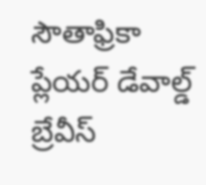సౌతాఫ్రికా ప్లేయర్ డేవాల్డ్ బ్రేవీస్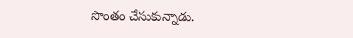సొంతం చేసుకున్నాడు.